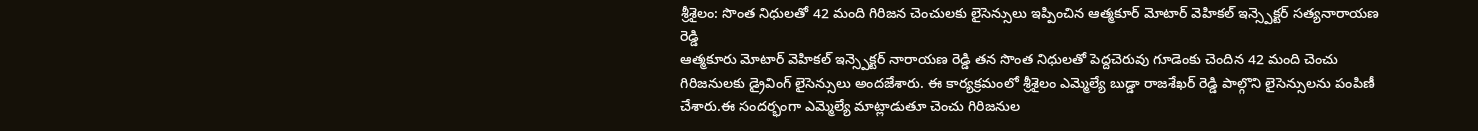శ్రీశైలం: సొంత నిధులతో 42 మంది గిరిజన చెంచులకు లైసెన్సులు ఇప్పించిన ఆత్మకూర్ మోటార్ వెహికల్ ఇన్స్పెక్టర్ సత్యనారాయణ రెడ్డి
ఆత్మకూరు మోటార్ వెహికల్ ఇన్స్పెక్టర్ నారాయణ రెడ్డి తన సొంత నిధులతో పెద్దచెరువు గూడెంకు చెందిన 42 మంది చెంచు గిరిజనులకు డ్రైవింగ్ లైసెన్సులు అందజేశారు. ఈ కార్యక్రమంలో శ్రీశైలం ఎమ్మెల్యే బుడ్డా రాజశేఖర్ రెడ్డి పాల్గొని లైసెన్సులను పంపిణీ చేశారు.ఈ సందర్భంగా ఎమ్మెల్యే మాట్లాడుతూ చెంచు గిరిజనుల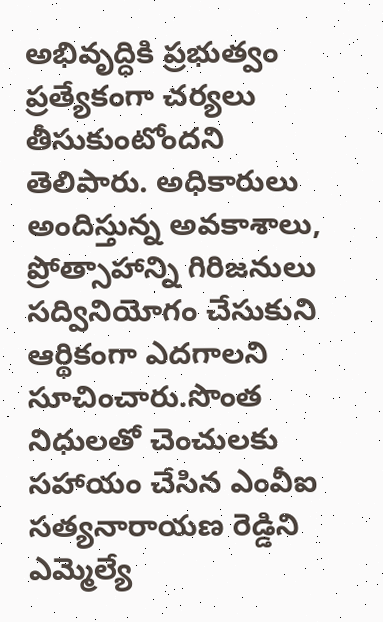అభివృద్ధికి ప్రభుత్వం ప్రత్యేకంగా చర్యలు తీసుకుంటోందని తెలిపారు. అధికారులు అందిస్తున్న అవకాశాలు, ప్రోత్సాహాన్ని గిరిజనులు సద్వినియోగం చేసుకుని ఆర్థికంగా ఎదగాలని సూచించారు.సొంత నిధులతో చెంచులకు సహాయం చేసిన ఎంవీఐ సత్యనారాయణ రెడ్డిని ఎమ్మెల్యే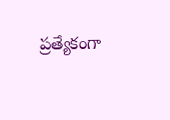ప్రత్యేకంగా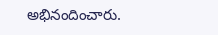అభినందించారు.